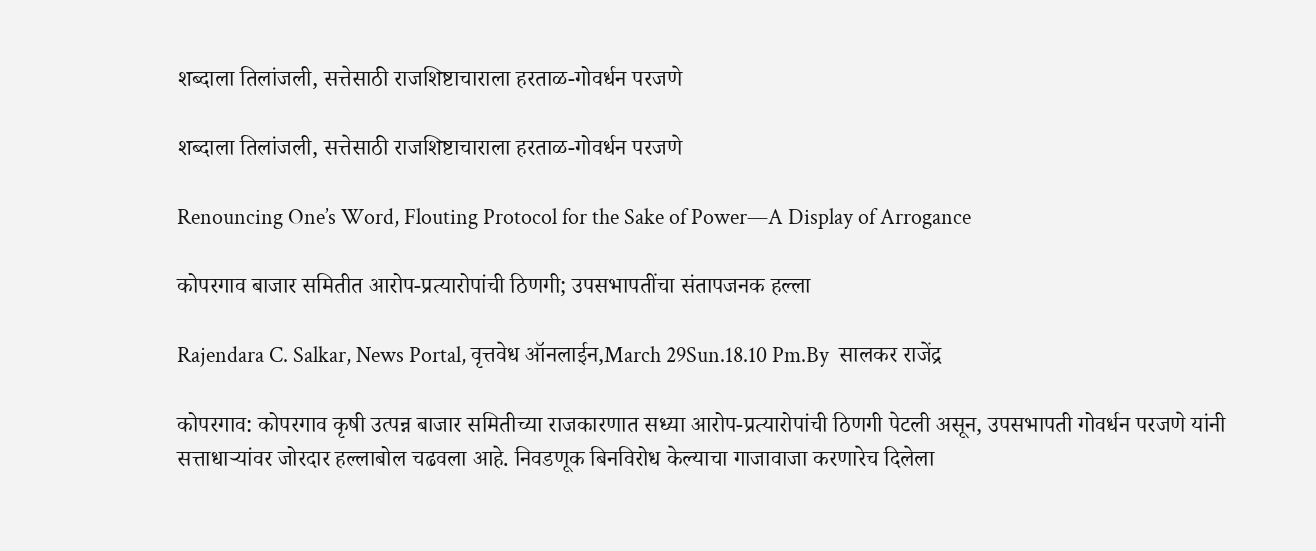शब्दाला तिलांजली, सत्तेसाठी राजशिष्टाचाराला हरताळ-गोवर्धन परजणे

शब्दाला तिलांजली, सत्तेसाठी राजशिष्टाचाराला हरताळ-गोवर्धन परजणे

Renouncing One’s Word, Flouting Protocol for the Sake of Power—A Display of Arrogance

कोपरगाव बाजार समितीत आरोप-प्रत्यारोपांची ठिणगी; उपसभापतींचा संतापजनक हल्ला

Rajendara C. Salkar, News Portal, वृत्तवेध ऑनलाईन,March 29Sun.18.10 Pm.By  सालकर राजेंद्र

कोपरगाव: कोपरगाव कृषी उत्पन्न बाजार समितीच्या राजकारणात सध्या आरोप-प्रत्यारोपांची ठिणगी पेटली असून, उपसभापती गोवर्धन परजणे यांनी सत्ताधाऱ्यांवर जोरदार हल्लाबोल चढवला आहे. निवडणूक बिनविरोध केल्याचा गाजावाजा करणारेच दिलेला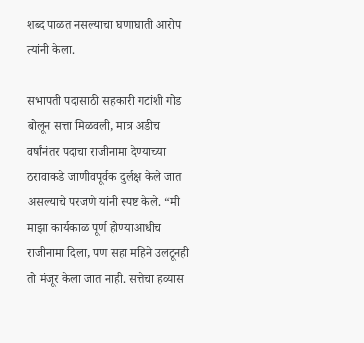शब्द पाळत नसल्याचा घणाघाती आरोप त्यांनी केला.

सभापती पदासाठी सहकारी गटांशी गोड बोलून सत्ता मिळवली, मात्र अडीच वर्षांनंतर पदाचा राजीनामा देण्याच्या ठरावाकडे जाणीवपूर्वक दुर्लक्ष केले जात असल्याचे परजणे यांनी स्पष्ट केले. “मी माझा कार्यकाळ पूर्ण होण्याआधीच राजीनामा दिला, पण सहा महिने उलटूनही तो मंजूर केला जात नाही. सत्तेचा हव्यास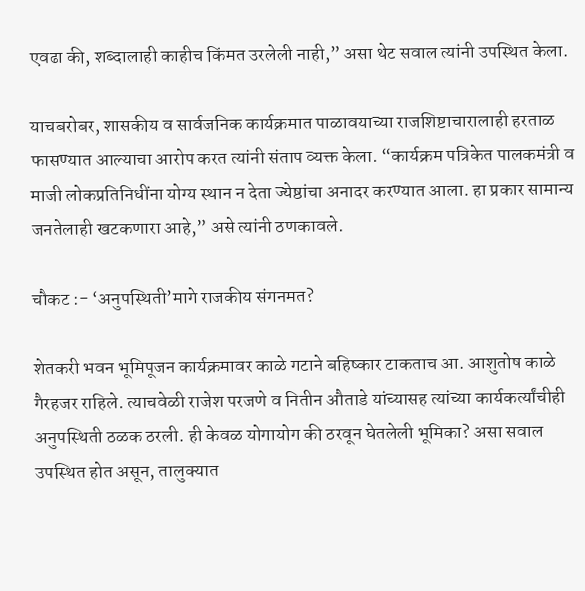एवढा की, शब्दालाही काहीच किंमत उरलेली नाही,” असा थेट सवाल त्यांनी उपस्थित केला.

याचबरोबर, शासकीय व सार्वजनिक कार्यक्रमात पाळावयाच्या राजशिष्टाचारालाही हरताळ फासण्यात आल्याचा आरोप करत त्यांनी संताप व्यक्त केला. “कार्यक्रम पत्रिकेत पालकमंत्री व माजी लोकप्रतिनिधींना योग्य स्थान न देता ज्येष्ठांचा अनादर करण्यात आला. हा प्रकार सामान्य जनतेलाही खटकणारा आहे,” असे त्यांनी ठणकावले.

चौकट :- ‘अनुपस्थिती’मागे राजकीय संगनमत?

शेतकरी भवन भूमिपूजन कार्यक्रमावर काळे गटाने बहिष्कार टाकताच आ. आशुतोष काळे गैरहजर राहिले. त्याचवेळी राजेश परजणे व नितीन औताडे यांच्यासह त्यांच्या कार्यकर्त्यांचीही अनुपस्थिती ठळक ठरली. ही केवळ योगायोग की ठरवून घेतलेली भूमिका? असा सवाल उपस्थित होत असून, तालुक्यात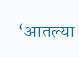‘आतल्या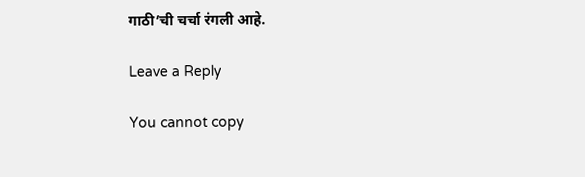गाठी’ची चर्चा रंगली आहे.

Leave a Reply

You cannot copy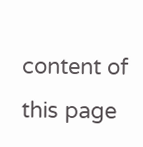content of this page